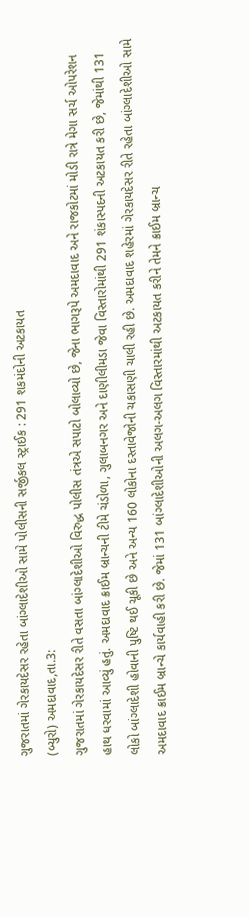ગુજરાતમાં ગેરકાયદેસર રહેતા બાંગ્લાદેશીઓ સામે પોલીસની સર્જીકલ સ્ટ્રાઈક : 291 શકમંદોની અટકાયત
(બ્યુરો) અમદાવાદ,તા.3:
ગુજરાતમાં ગેરકાયદેસર રીતે વસતા બાંગ્લાદેશીઓ વિરુદ્ધ પોલીસ તંત્રએ સપાટો બોલાવ્યો છે, જેના ભાગરૂપે અમદાવાદ અને રાજકોટમાં મોડી રાત્રે મેગા સર્ચ ઓપરેશન હાથ ધરવામાં આવ્યું હતું. અમદાવાદ ક્રાઈમ બ્રાન્ચની ટીમે ચંડોળા, ગુલાબનગર અને દાણીલીમડા જેવા વિસ્તારોમાંથી 291 શંકાસ્પદની અટકાયત કરી છે, જેમાંથી 131 લોકો બાંગ્લાદેશી હોવાની પુષ્ટિ થઈ ચૂકી છે અને અન્ય 160 લોકોના દસ્તાવેજોની ચકાસણી ચાલી રહી છે. અમદાવાદ શહેરમાં ગેરકાયદેસર રીતે રહેતા બાંગ્લાદેશીઓ સામે અમદાવાદ ક્રાઈમ બ્રાન્ચે કાર્યવાહી કરી છે. જેમાં 131 બાંગ્લાદેશીઓની અલગ-અલગ વિસ્તારમાંથી અટકાયત કરીને તેમને ક્રાઈમ બ્રાન્ચ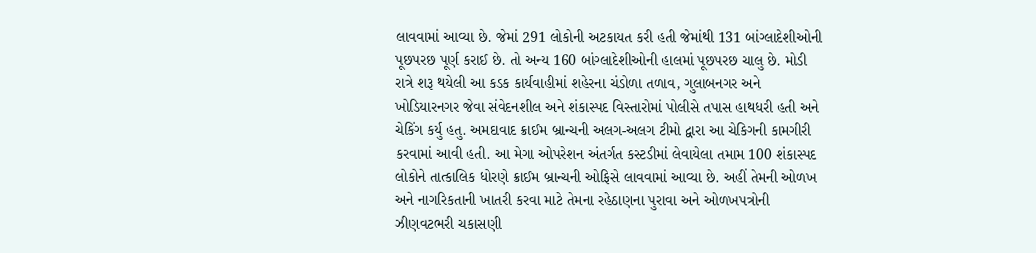લાવવામાં આવ્યા છે. જેમાં 291 લોકોની અટકાયત કરી હતી જેમાંથી 131 બાંગ્લાદેશીઓની પૂછપરછ પૂર્ણ કરાઈ છે. તો અન્ય 160 બાંગ્લાદેશીઓની હાલમાં પૂછપરછ ચાલુ છે. મોડી રાત્રે શરૂ થયેલી આ કડક કાર્યવાહીમાં શહેરના ચંડોળા તળાવ, ગુલાબનગર અને ખોડિયારનગર જેવા સંવેદનશીલ અને શંકાસ્પદ વિસ્તારોમાં પોલીસે તપાસ હાથધરી હતી અને ચેકિંગ કર્યુ હતુ. અમદાવાદ ક્રાઈમ બ્રાન્ચની અલગ-અલગ ટીમો દ્વારા આ ચેકિગની કામગીરી કરવામાં આવી હતી. આ મેગા ઓપરેશન અંતર્ગત કસ્ટડીમાં લેવાયેલા તમામ 100 શંકાસ્પદ લોકોને તાત્કાલિક ધોરણે ક્રાઈમ બ્રાન્ચની ઓફિસે લાવવામાં આવ્યા છે. અહીં તેમની ઓળખ અને નાગરિકતાની ખાતરી કરવા માટે તેમના રહેઠાણના પુરાવા અને ઓળખપત્રોની ઝીણવટભરી ચકાસણી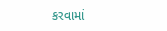કરવામાં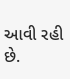આવી રહી છે.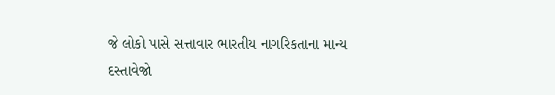જે લોકો પાસે સત્તાવાર ભારતીય નાગરિકતાના માન્ય દસ્તાવેજો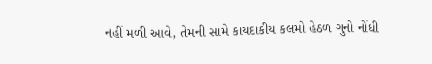નહીં મળી આવે, તેમની સામે કાયદાકીય કલમો હેઠળ ગુનો નોંધી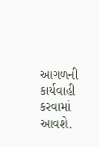આગળની કાર્યવાહી કરવામાં આવશે.